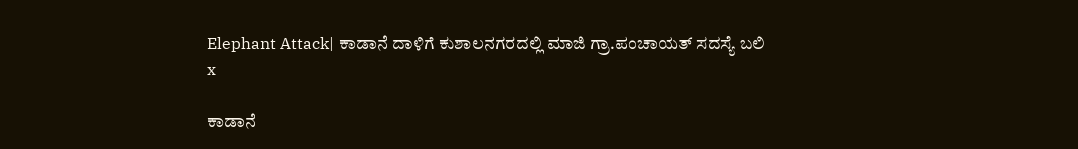Elephant Attack| ಕಾಡಾನೆ ದಾಳಿಗೆ ಕುಶಾಲನಗರದಲ್ಲಿ ಮಾಜಿ ಗ್ರಾ.ಪಂಚಾಯತ್ ಸದಸ್ಯೆ ಬಲಿ
x

ಕಾಡಾನೆ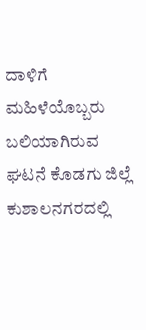ದಾಳಿಗೆ ಮಹಿಳೆಯೊಬ್ಬರು ಬಲಿಯಾಗಿರುವ ಘಟನೆ ಕೊಡಗು ಜಿಲ್ಲೆ ಕುಶಾಲನಗರದಲ್ಲಿ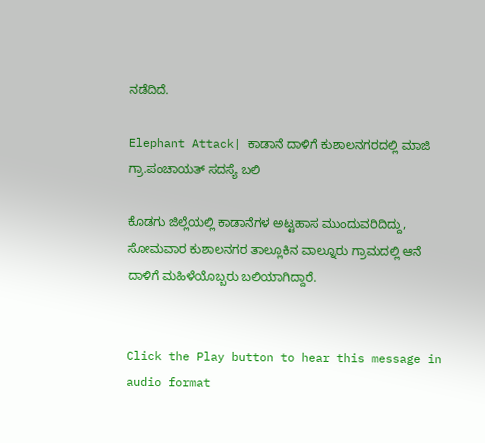ನಡೆದಿದೆ.

Elephant Attack| ಕಾಡಾನೆ ದಾಳಿಗೆ ಕುಶಾಲನಗರದಲ್ಲಿ ಮಾಜಿ ಗ್ರಾ.ಪಂಚಾಯತ್ ಸದಸ್ಯೆ ಬಲಿ

ಕೊಡಗು ಜಿಲ್ಲೆಯಲ್ಲಿ ಕಾಡಾನೆಗಳ ಅಟ್ಟಹಾಸ ಮುಂದುವರಿದಿದ್ದು, ಸೋಮವಾರ ಕುಶಾಲನಗರ ತಾಲ್ಲೂಕಿನ ವಾಲ್ನೂರು ಗ್ರಾಮದಲ್ಲಿ ಆನೆ ದಾಳಿಗೆ ಮಹಿಳೆಯೊಬ್ಬರು ಬಲಿಯಾಗಿದ್ದಾರೆ.


Click the Play button to hear this message in audio format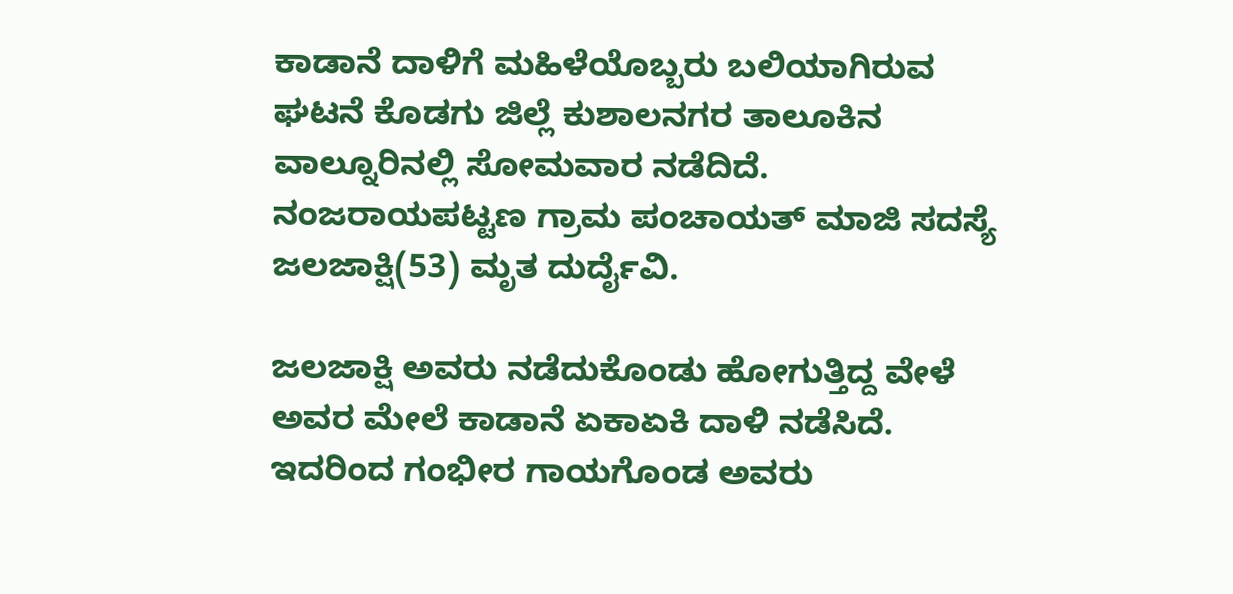ಕಾಡಾನೆ ದಾಳಿಗೆ ಮಹಿಳೆಯೊಬ್ಬರು ಬಲಿಯಾಗಿರುವ ಘಟನೆ ಕೊಡಗು ಜಿಲ್ಲೆ ಕುಶಾಲನಗರ ತಾಲೂಕಿನ ವಾಲ್ನೂರಿನಲ್ಲಿ ಸೋಮವಾರ ನಡೆದಿದೆ. ನಂಜರಾಯಪಟ್ಟಣ ಗ್ರಾಮ ಪಂಚಾಯತ್ ಮಾಜಿ ಸದಸ್ಯೆ ಜಲಜಾಕ್ಷಿ(53) ಮೃತ ದುರ್ದೈವಿ.

ಜಲಜಾಕ್ಷಿ ಅವರು ನಡೆದುಕೊಂಡು ಹೋಗುತ್ತಿದ್ದ ವೇಳೆ ಅವರ ಮೇಲೆ ಕಾಡಾನೆ ಏಕಾಏಕಿ ದಾಳಿ ನಡೆಸಿದೆ. ಇದರಿಂದ ಗಂಭೀರ ಗಾಯಗೊಂಡ ಅವರು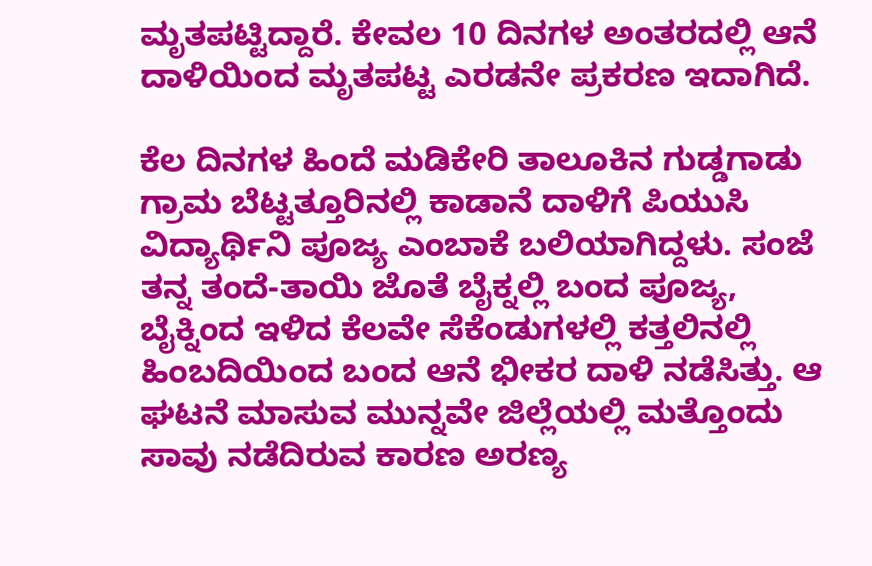ಮೃತಪಟ್ಟಿದ್ದಾರೆ. ಕೇವಲ 10 ದಿನಗಳ ಅಂತರದಲ್ಲಿ ಆನೆ ದಾಳಿಯಿಂದ ಮೃತಪಟ್ಟ ಎರಡನೇ ಪ್ರಕರಣ ಇದಾಗಿದೆ.

ಕೆಲ ದಿನಗಳ ಹಿಂದೆ ಮಡಿಕೇರಿ ತಾಲೂಕಿನ ಗುಡ್ಡಗಾಡು ಗ್ರಾಮ ಬೆಟ್ಟತ್ತೂರಿನಲ್ಲಿ ಕಾಡಾನೆ ದಾಳಿಗೆ ಪಿಯುಸಿ ವಿದ್ಯಾರ್ಥಿನಿ ಪೂಜ್ಯ ಎಂಬಾಕೆ ಬಲಿಯಾಗಿದ್ದಳು. ಸಂಜೆ ತನ್ನ ತಂದೆ-ತಾಯಿ ಜೊತೆ ಬೈಕ್ನಲ್ಲಿ ಬಂದ ಪೂಜ್ಯ, ಬೈಕ್ನಿಂದ ಇಳಿದ ಕೆಲವೇ ಸೆಕೆಂಡುಗಳಲ್ಲಿ ಕತ್ತಲಿನಲ್ಲಿ ಹಿಂಬದಿಯಿಂದ ಬಂದ ಆನೆ ಭೀಕರ ದಾಳಿ ನಡೆಸಿತ್ತು. ಆ ಘಟನೆ ಮಾಸುವ ಮುನ್ನವೇ ಜಿಲ್ಲೆಯಲ್ಲಿ ಮತ್ತೊಂದು ಸಾವು ನಡೆದಿರುವ ಕಾರಣ ಅರಣ್ಯ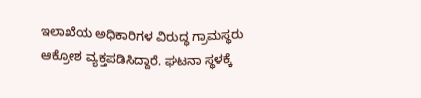ಇಲಾಖೆಯ ಅಧಿಕಾರಿಗಳ ವಿರುದ್ಧ ಗ್ರಾಮಸ್ಥರು ಆಕ್ರೋಶ ವ್ಯಕ್ತಪಡಿಸಿದ್ದಾರೆ. ಘಟನಾ ಸ್ಥಳಕ್ಕೆ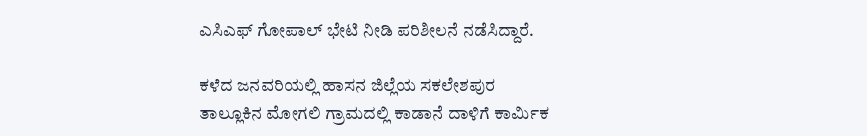ಎಸಿಎಫ್ ಗೋಪಾಲ್ ಭೇಟಿ ನೀಡಿ ಪರಿಶೀಲನೆ ನಡೆಸಿದ್ದಾರೆ.

ಕಳೆದ ಜನವರಿಯಲ್ಲಿ ಹಾಸನ ಜಿಲ್ಲೆಯ ಸಕಲೇಶಪುರ ತಾಲ್ಲೂಕಿನ ಮೋಗಲಿ ಗ್ರಾಮದಲ್ಲಿ ಕಾಡಾನೆ ದಾಳಿಗೆ ಕಾರ್ಮಿಕ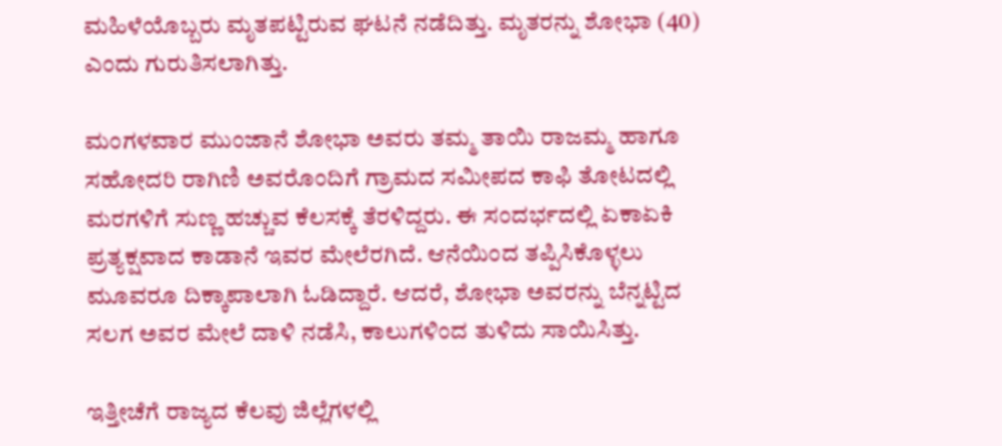ಮಹಿಳೆಯೊಬ್ಬರು ಮೃತಪಟ್ಟಿರುವ ಘಟನೆ ನಡೆದಿತ್ತು. ಮೃತರನ್ನು ಶೋಭಾ (40) ಎಂದು ಗುರುತಿಸಲಾಗಿತ್ತು.

ಮಂಗಳವಾರ ಮುಂಜಾನೆ ಶೋಭಾ ಅವರು ತಮ್ಮ ತಾಯಿ ರಾಜಮ್ಮ ಹಾಗೂ ಸಹೋದರಿ ರಾಗಿಣಿ ಅವರೊಂದಿಗೆ ಗ್ರಾಮದ ಸಮೀಪದ ಕಾಫಿ ತೋಟದಲ್ಲಿ ಮರಗಳಿಗೆ ಸುಣ್ಣ ಹಚ್ಚುವ ಕೆಲಸಕ್ಕೆ ತೆರಳಿದ್ದರು. ಈ ಸಂದರ್ಭದಲ್ಲಿ ಏಕಾಏಕಿ ಪ್ರತ್ಯಕ್ಷವಾದ ಕಾಡಾನೆ ಇವರ ಮೇಲೆರಗಿದೆ. ಆನೆಯಿಂದ ತಪ್ಪಿಸಿಕೊಳ್ಳಲು ಮೂವರೂ ದಿಕ್ಕಾಪಾಲಾಗಿ ಓಡಿದ್ದಾರೆ. ಆದರೆ, ಶೋಭಾ ಅವರನ್ನು ಬೆನ್ನಟ್ಟಿದ ಸಲಗ ಅವರ ಮೇಲೆ ದಾಳಿ ನಡೆಸಿ, ಕಾಲುಗಳಿಂದ ತುಳಿದು ಸಾಯಿಸಿತ್ತು.

ಇತ್ತೀಚೆಗೆ ರಾಜ್ಯದ ಕೆಲವು ಜಿಲ್ಲೆಗಳಲ್ಲಿ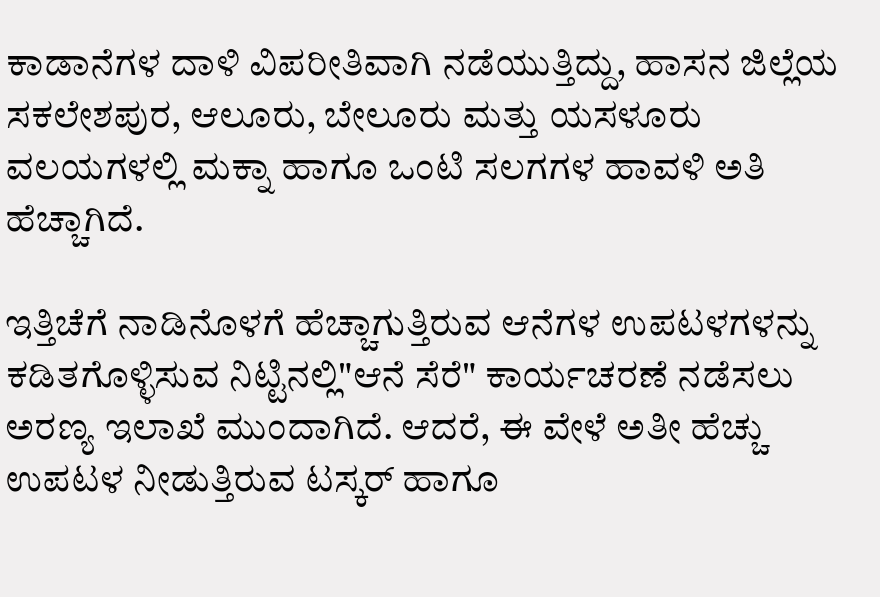ಕಾಡಾನೆಗಳ ದಾಳಿ ವಿಪರೀತಿವಾಗಿ ನಡೆಯುತ್ತಿದ್ದು, ಹಾಸನ ಜಿಲ್ಲೆಯ ಸಕಲೇಶಪುರ, ಆಲೂರು, ಬೇಲೂರು ಮತ್ತು ಯಸಳೂರು ವಲಯಗಳಲ್ಲಿ ಮಕ್ನಾ ಹಾಗೂ ಒಂಟಿ ಸಲಗಗಳ ಹಾವಳಿ ಅತಿ ಹೆಚ್ಚಾಗಿದೆ.

ಇತ್ತಿಚೆಗೆ ನಾಡಿನೊಳಗೆ ಹೆಚ್ಚಾಗುತ್ತಿರುವ ಆನೆಗಳ ಉಪಟಳಗಳನ್ನು ಕಡಿತಗೊಳ್ಳಿಸುವ ನಿಟ್ಟಿನಲ್ಲಿ"ಆನೆ ಸೆರೆ" ಕಾರ್ಯಚರಣೆ ನಡೆಸಲು ಅರಣ್ಯ ಇಲಾಖೆ ಮುಂದಾಗಿದೆ. ಆದರೆ, ಈ ವೇಳೆ ಅತೀ ಹೆಚ್ಚು ಉಪಟಳ ನೀಡುತ್ತಿರುವ ಟಸ್ಕರ್‌ ಹಾಗೂ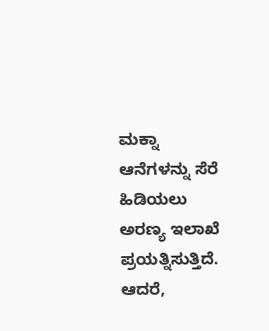ಮಕ್ನಾ ಆನೆಗಳನ್ನು ಸೆರೆ ಹಿಡಿಯಲು ಅರಣ್ಯ ಇಲಾಖೆ ಪ್ರಯತ್ನಿಸುತ್ತಿದೆ. ಆದರೆ,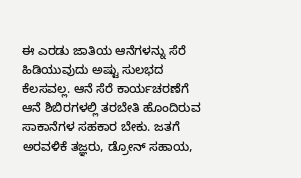ಈ ಎರಡು ಜಾತಿಯ ಆನೆಗಳನ್ನು ಸೆರೆ ಹಿಡಿಯುವುದು ಅಷ್ಟು ಸುಲಭದ ಕೆಲಸವಲ್ಲ. ಆನೆ ಸೆರೆ ಕಾರ್ಯಚರಣೆಗೆ ಆನೆ ಶಿಬಿರಗಳಲ್ಲಿ ತರಬೇತಿ ಹೊಂದಿರುವ ಸಾಕಾನೆಗಳ ಸಹಕಾರ ಬೇಕು. ಜತಗೆ ಅರವಳಿಕೆ ತಜ್ಞರು, ಡ್ರೋನ್‌ ಸಹಾಯ,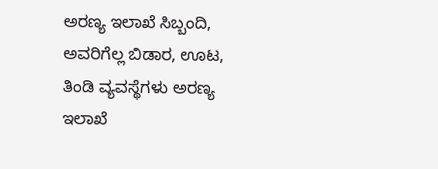ಅರಣ್ಯ ಇಲಾಖೆ ಸಿಬ್ಬಂದಿ, ಅವರಿಗೆಲ್ಲ ಬಿಡಾರ, ಊಟ, ತಿಂಡಿ ವ್ಯವಸ್ಥೆಗಳು ಅರಣ್ಯ ಇಲಾಖೆ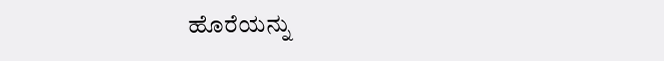ಹೊರೆಯನ್ನು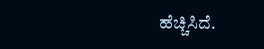ಹೆಚ್ಚಿಸಿದೆ.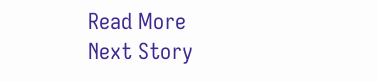Read More
Next Story